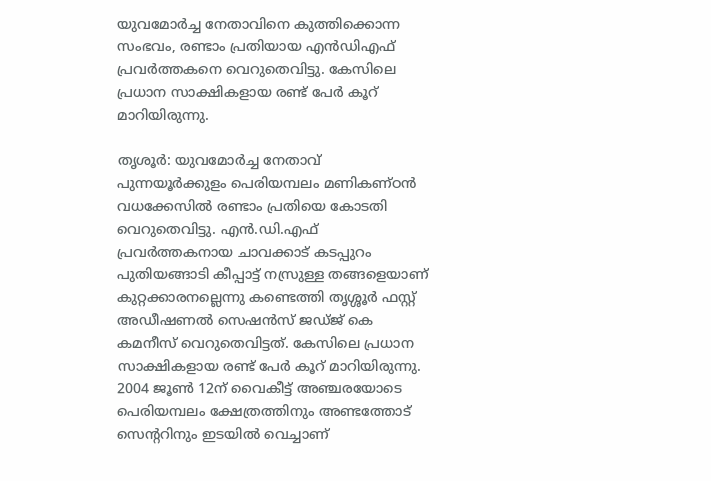യുവമോർച്ച നേതാവിനെ കുത്തിക്കൊന്ന സംഭവം, രണ്ടാം പ്രതിയായ എൻഡിഎഫ് പ്രവർത്തകനെ വെറുതെവിട്ടു. കേസിലെ പ്രധാന സാക്ഷികളായ രണ്ട് പേർ കൂറ് മാറിയിരുന്നു.

തൃശൂർ: യുവമോർച്ച നേതാവ് പുന്നയൂർക്കുളം പെരിയമ്പലം മണികണ്ഠൻ വധക്കേസിൽ രണ്ടാം പ്രതിയെ കോടതി വെറുതെവിട്ടു. എൻ.ഡി.എഫ് പ്രവർത്തകനായ ചാവക്കാട് കടപ്പുറം പുതിയങ്ങാടി കീപ്പാട്ട് നസ്രുള്ള തങ്ങളെയാണ് കുറ്റക്കാരനല്ലെന്നു കണ്ടെത്തി തൃശ്ശൂർ ഫസ്റ്റ് അഡീഷണൽ സെഷൻസ് ജഡ്ജ് കെ കമനീസ് വെറുതെവിട്ടത്. കേസിലെ പ്രധാന സാക്ഷികളായ രണ്ട് പേർ കൂറ് മാറിയിരുന്നു. 2004 ജൂൺ 12ന് വൈകീട്ട് അഞ്ചരയോടെ പെരിയമ്പലം ക്ഷേത്രത്തിനും അണ്ടത്തോട് സെൻ്ററിനും ഇടയിൽ വെച്ചാണ്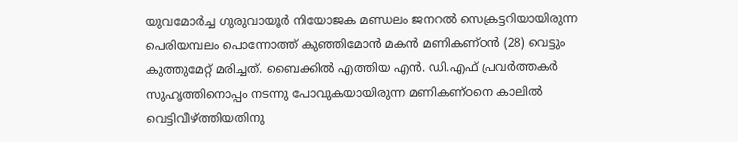യുവമോർച്ച ഗുരുവായൂർ നിയോജക മണ്ഡലം ജനറൽ സെക്രട്ടറിയായിരുന്ന പെരിയമ്പലം പൊന്നോത്ത് കുഞ്ഞിമോൻ മകൻ മണികണ്ഠൻ (28) വെട്ടും കുത്തുമേറ്റ് മരിച്ചത്. ബൈക്കിൽ എത്തിയ എൻ. ഡി.എഫ് പ്രവർത്തകർ സുഹൃത്തിനൊപ്പം നടന്നു പോവുകയായിരുന്ന മണികണ്ഠനെ കാലിൽ വെട്ടിവീഴ്ത്തിയതിനു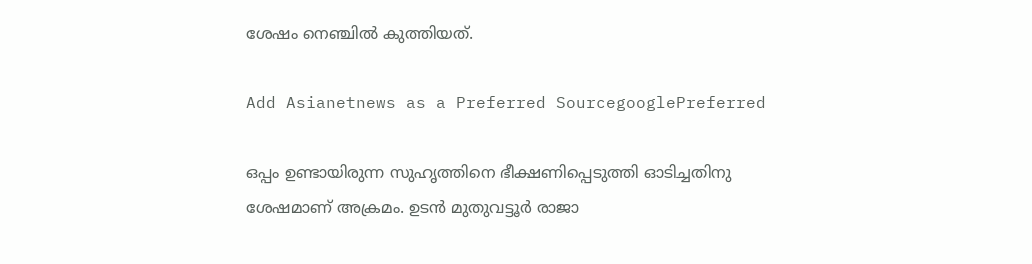ശേഷം നെഞ്ചിൽ കുത്തിയത്.

Add Asianetnews as a Preferred SourcegooglePreferred

ഒപ്പം ഉണ്ടായിരുന്ന സുഹൃത്തിനെ ഭീക്ഷണിപ്പെടുത്തി ഓടിച്ചതിനു ശേഷമാണ് അക്രമം. ഉടൻ മുതുവട്ടൂർ രാജാ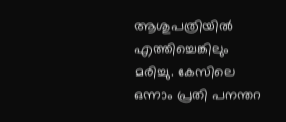ആശുപത്രിയിൽ എത്തിച്ചെങ്കിലും മരിച്ചു. കേസിലെ ഒന്നാം പ്രതി പനന്തറ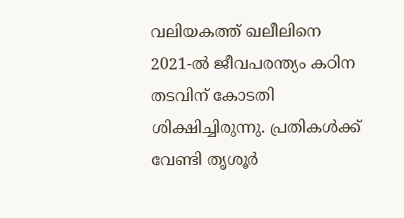വലിയകത്ത് ഖലീലിനെ 2021-ൽ ജീവപരന്ത്യം കഠിന തടവിന് കോടതി ശിക്ഷിച്ചിരുന്നു. പ്രതികൾക്ക് വേണ്ടി തൃശൂർ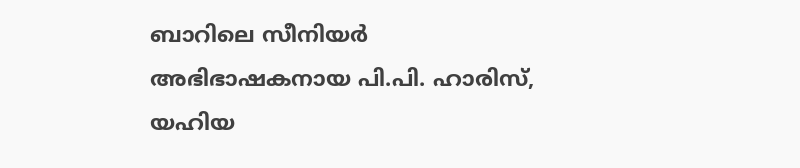ബാറിലെ സീനിയർ അഭിഭാഷകനായ പി.പി. ഹാരിസ്, യഹിയ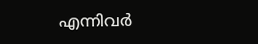എന്നിവർ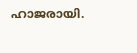ഹാജരായി.